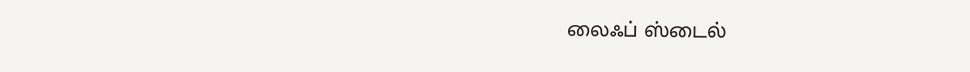லைஃப் ஸ்டைல்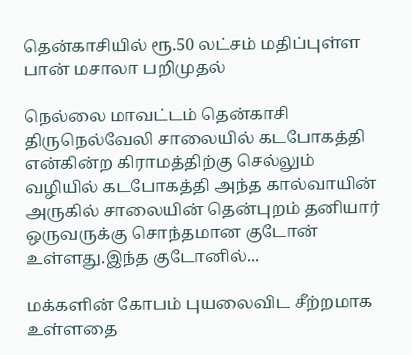தென்காசியில் ரூ.50 லட்சம் மதிப்புள்ள பான் மசாலா பறிமுதல்

நெல்லை மாவட்டம் தென்காசி திருநெல்வேலி சாலையில் கடபோகத்தி என்கின்ற கிராமத்திற்கு செல்லும் வழியில் கடபோகத்தி அந்த கால்வாயின் அருகில் சாலையின் தென்புறம் தனியார் ஒருவருக்கு சொந்தமான குடோன் உள்ளது.இந்த குடோனில்...

மக்களின் கோபம் புயலைவிட சீற்றமாக உள்ளதை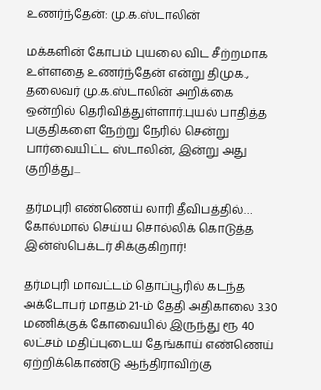உணர்ந்தேன்: மு.க.ஸ்டாலின்

மக்களின் கோபம் புயலை விட சீற்றமாக உள்ளதை உணர்ந்தேன் என்று திமுக., தலைவர் மு.க.ஸ்டாலின் அறிக்கை ஒன்றில் தெரிவித்துள்ளார்.புயல் பாதித்த பகுதிகளை நேற்று நேரில் சென்று பார்வையிட்ட ஸ்டாலின், இன்று அது குறித்து...

தர்மபுரி எண்ணெய் லாரி தீவிபத்தில்… கோல்மால் செய்ய சொல்லிக் கொடுத்த இன்ஸ்பெக்டர் சிக்குகிறார்!

தர்மபுரி மாவட்டம் தொப்பூரில் கடந்த அக்டோபர் மாதம் 21-ம் தேதி அதிகாலை 3.30 மணிக்குக் கோவையில் இருந்து ரூ 40 லட்சம் மதிப்புடைய தேங்காய் எண்ணெய் ஏற்றிக்கொண்டு ஆந்திராவிற்கு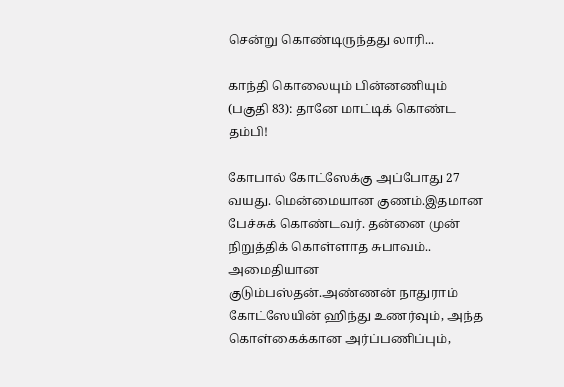சென்று கொண்டிருந்தது லாரி...

காந்தி கொலையும் பின்னணியும் (பகுதி 83): தானே மாட்டிக் கொண்ட தம்பி!

கோபால் கோட்ஸேக்கு அப்போது 27 வயது. மென்மையான குணம்.இதமான பேச்சுக் கொண்டவர். தன்னை முன் நிறுத்திக் கொள்ளாத சுபாவம்.. அமைதியான குடும்பஸ்தன்.அண்ணன் நாதுராம் கோட்ஸேயின் ஹிந்து உணர்வும், அந்த கொள்கைக்கான அர்ப்பணிப்பும்,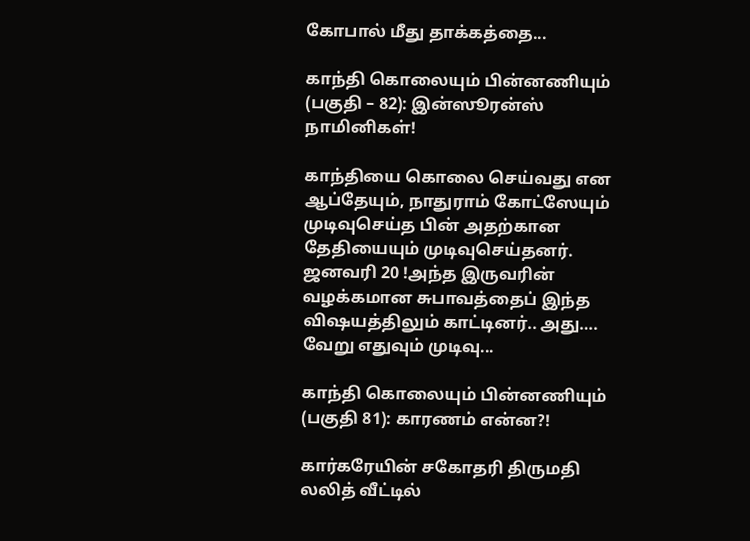கோபால் மீது தாக்கத்தை...

காந்தி கொலையும் பின்னணியும் (பகுதி – 82): இன்ஸூரன்ஸ் நாமினிகள்!

காந்தியை கொலை செய்வது என ஆப்தேயும், நாதுராம் கோட்ஸேயும் முடிவுசெய்த பின் அதற்கான தேதியையும் முடிவுசெய்தனர். ஜனவரி 20 !அந்த இருவரின் வழக்கமான சுபாவத்தைப் இந்த விஷயத்திலும் காட்டினர்.. அது…. வேறு எதுவும் முடிவு...

காந்தி கொலையும் பின்னணியும் (பகுதி 81): காரணம் என்ன?!

கார்கரேயின் சகோதரி திருமதி லலித் வீட்டில்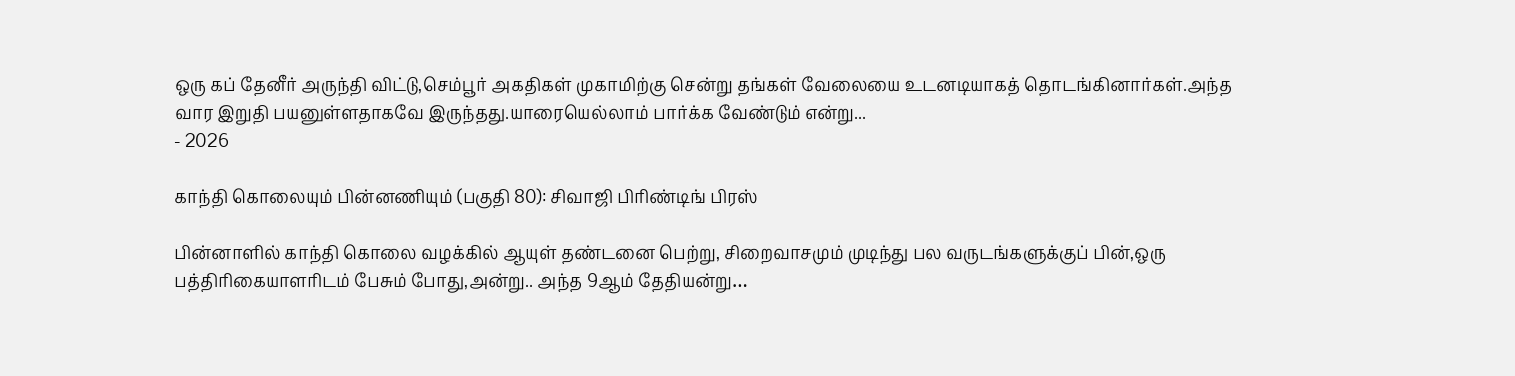ஒரு கப் தேனீர் அருந்தி விட்டு,செம்பூர் அகதிகள் முகாமிற்கு சென்று தங்கள் வேலையை உடனடியாகத் தொடங்கினார்கள்.அந்த வார இறுதி பயனுள்ளதாகவே இருந்தது.யாரையெல்லாம் பார்க்க வேண்டும் என்று...
- 2026

காந்தி கொலையும் பின்னணியும் (பகுதி 80): சிவாஜி பிரிண்டிங் பிரஸ்

பின்னாளில் காந்தி கொலை வழக்கில் ஆயுள் தண்டனை பெற்று, சிறைவாசமும் முடிந்து பல வருடங்களுக்குப் பின்,ஒரு பத்திரிகையாளரிடம் பேசும் போது,அன்று.. அந்த 9ஆம் தேதியன்று…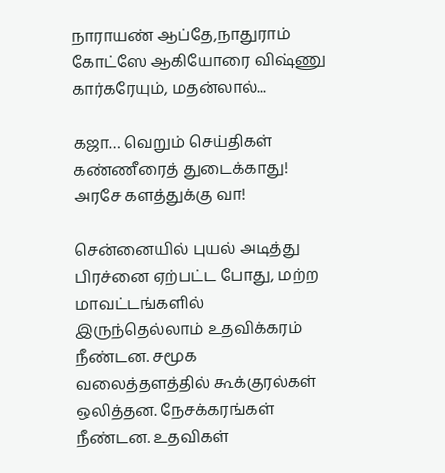நாராயண் ஆப்தே,நாதுராம் கோட்ஸே ஆகியோரை விஷ்ணு கார்கரேயும், மதன்லால்...

கஜா… வெறும் செய்திகள் கண்ணீரைத் துடைக்காது! அரசே களத்துக்கு வா!

சென்னையில் புயல் அடித்து பிரச்னை ஏற்பட்ட போது, மற்ற மாவட்டங்களில் இருந்தெல்லாம் உதவிக்கரம் நீண்டன. சமூக வலைத்தளத்தில் கூக்குரல்கள் ஒலித்தன. நேசக்கரங்கள் நீண்டன. உதவிகள்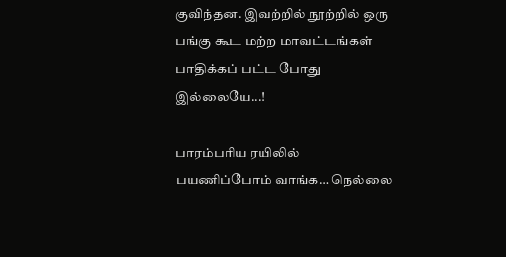குவிந்தன. இவற்றில் நூற்றில் ஒரு பங்கு கூட மற்ற மாவட்டங்கள் பாதிக்கப் பட்ட போது இல்லையே...!

பாரம்பரிய ரயிலில் பயணிப்போம் வாங்க… நெல்லை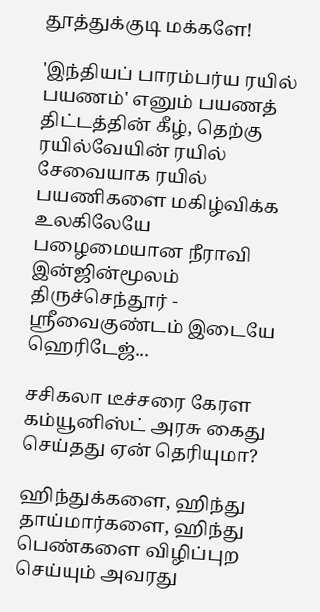தூத்துக்குடி மக்களே!

'இந்தியப் பாரம்பர்ய ரயில் பயணம்' எனும் பயணத் திட்டத்தின் கீழ், தெற்கு ரயில்வேயின் ரயில் சேவையாக ரயில் பயணிகளை மகிழ்விக்க உலகிலேயே பழைமையான நீராவி இன்ஜின்மூலம் திருச்செந்தூர் - ஸ்ரீவைகுண்டம் இடையே ஹெரிடேஜ்...

சசிகலா டீச்சரை கேரள கம்யூனிஸ்ட் அரசு கைது செய்தது ஏன் தெரியுமா?

ஹிந்துக்களை, ஹிந்து தாய்மார்களை, ஹிந்து பெண்களை விழிப்புற செய்யும் அவரது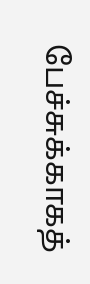பேச்சுக்காகத்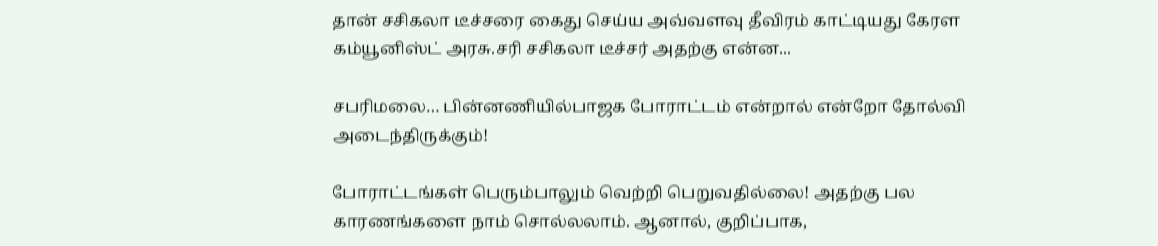தான் சசிகலா டீச்சரை கைது செய்ய அவ்வளவு தீவிரம் காட்டியது கேரள கம்யூனிஸ்ட் அரசு.சரி சசிகலா டீச்சர் அதற்கு என்ன...

சபரிமலை… பின்னணியில்பாஜக போராட்டம் என்றால் என்றோ தோல்வி அடைந்திருக்கும்!

போராட்டங்கள் பெரும்பாலும் வெற்றி பெறுவதில்லை! அதற்கு பல காரணங்களை நாம் சொல்லலாம். ஆனால், குறிப்பாக,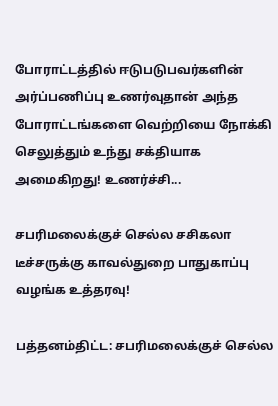போராட்டத்தில் ஈடுபடுபவர்களின் அர்ப்பணிப்பு உணர்வுதான் அந்த போராட்டங்களை வெற்றியை நோக்கி செலுத்தும் உந்து சக்தியாக அமைகிறது! உணர்ச்சி...

சபரிமலைக்குச் செல்ல சசிகலா டீச்சருக்கு காவல்துறை பாதுகாப்பு வழங்க உத்தரவு!

பத்தனம்திட்ட: சபரிமலைக்குச் செல்ல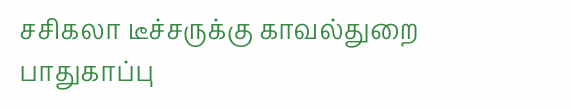சசிகலா டீச்சருக்கு காவல்துறை பாதுகாப்பு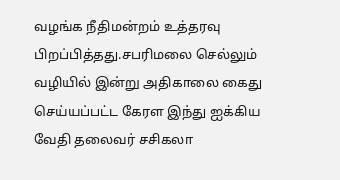வழங்க நீதிமன்றம் உத்தரவு பிறப்பித்தது.சபரிமலை செல்லும் வழியில் இன்று அதிகாலை கைது செய்யப்பட்ட கேரள இந்து ஐக்கிய வேதி தலைவர் சசிகலா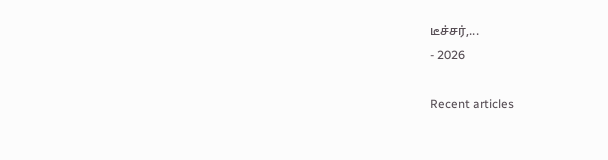டீச்சர்,...
- 2026

Recent articles